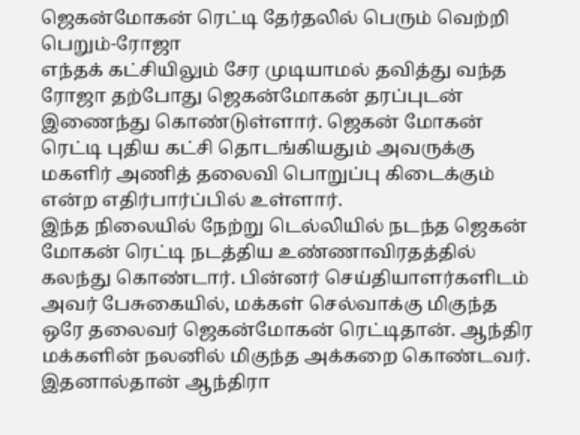ஜெகன்மோகன் ரெட்டி தேர்தலில் பெரும் வெற்றி பெறும்-ரோஜா
எந்தக் கட்சியிலும் சேர முடியாமல் தவித்து வந்த ரோஜா தற்போது ஜெகன்மோகன் தரப்புடன் இணைந்து கொண்டுள்ளார். ஜெகன் மோகன் ரெட்டி புதிய கட்சி தொடங்கியதும் அவருக்கு மகளிர் அணித் தலைவி பொறுப்பு கிடைக்கும் என்ற எதிர்பார்ப்பில் உள்ளார்.
இந்த நிலையில் நேற்று டெல்லியில் நடந்த ஜெகன் மோகன் ரெட்டி நடத்திய உண்ணாவிரதத்தில் கலந்து கொண்டார். பின்னர் செய்தியாளர்களிடம் அவர் பேசுகையில், மக்கள் செல்வாக்கு மிகுந்த ஒரே தலைவர் ஜெகன்மோகன் ரெட்டிதான். ஆந்திர மக்களின் நலனில் மிகுந்த அக்கறை கொண்டவர். இதனால்தான் ஆந்திரா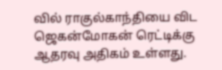வில் ராகுல்காந்தியை விட ஜெகன்மோகன் ரெட்டிக்கு ஆதரவு அதிகம் உள்ளது.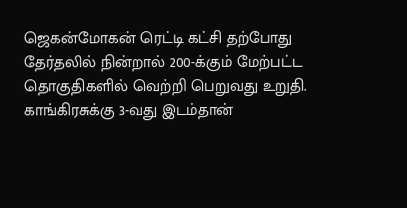ஜெகன்மோகன் ரெட்டி கட்சி தற்போது தேர்தலில் நின்றால் 200-க்கும் மேற்பட்ட தொகுதிகளில் வெற்றி பெறுவது உறுதி. காங்கிரசுக்கு 3-வது இடம்தான்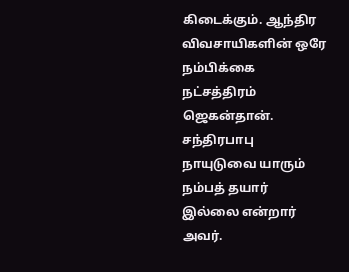கிடைக்கும். ஆந்திர விவசாயிகளின் ஒரே நம்பிக்கை நட்சத்திரம் ஜெகன்தான். சந்திரபாபு நாயுடுவை யாரும் நம்பத் தயார் இல்லை என்றார் அவர்.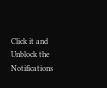Click it and Unblock the Notifications